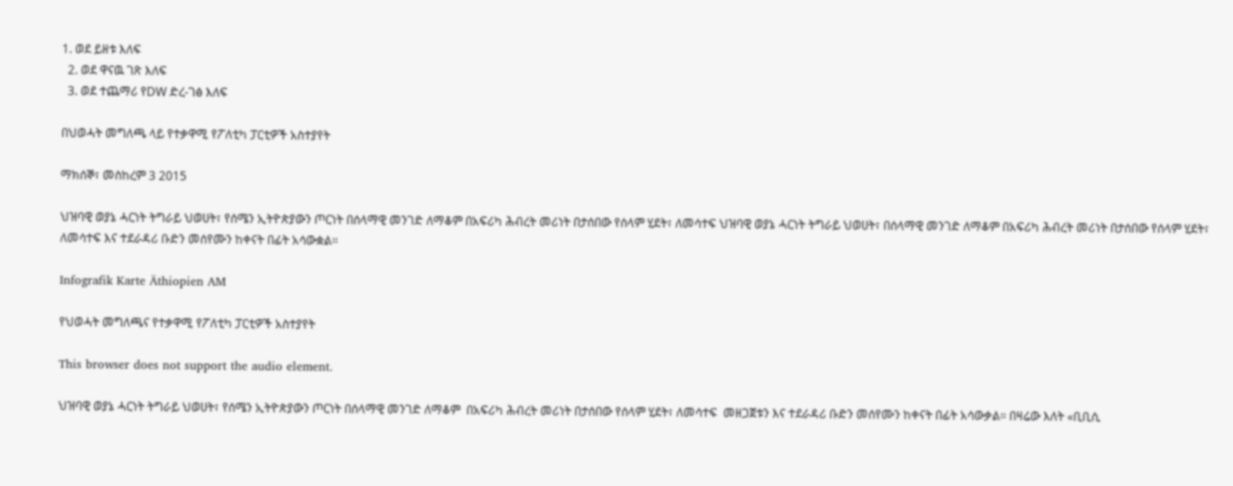1. ወደ ይዘቱ እለፍ
  2. ወደ ዋናዉ ገጽ እለፍ
  3. ወደ ተጨማሪ የDW ድረ-ገፅ እለፍ

በህወሓት መግለጫ ላይ የተቃዋሚ የፖለቲካ ፓርቲዎች አስተያየት

ማክሰኞ፣ መስከረም 3 2015

ህዝባዊ ወያኔ ሓርነት ትግራይ ህወሀት፣ የሰሜን ኢትዮጵያውን ጦርነት በሰላማዊ መንገድ ለማቆም በአፍሪካ ሕብረት መሪነት በታሰበው የሰላም ሂደት፣ ለመሳተፍ ህዝባዊ ወያኔ ሓርነት ትግራይ ህወሀት፣ በሰላማዊ መንገድ ለማቆም በአፍሪካ ሕብረት መሪነት በታሰበው የሰላም ሂደት፣ ለመሳተፍ እና ተደራዳሪ ቡድን መሰየሙን ከቀናት በፊት አሳውቋል።

Infografik Karte Äthiopien AM

የህወሓት መግለጫና የተቃዋሚ የፖለቲካ ፓርቲዎች አስተያየት

This browser does not support the audio element.

ህዝባዊ ወያኔ ሓርነት ትግራይ ህወሀት፣ የሰሜን ኢትዮጵያውን ጦርነት በሰላማዊ መንገድ ለማቆም  በአፍሪካ ሕብረት መሪነት በታሰበው የሰላም ሂደት፣ ለመሳተፍ  መዘጋጀቱን እና ተደራዳሪ ቡድን መሰየሙን ከቀናት በፊት አሳውቃል። በዛሬው እለት «ቢቢሲ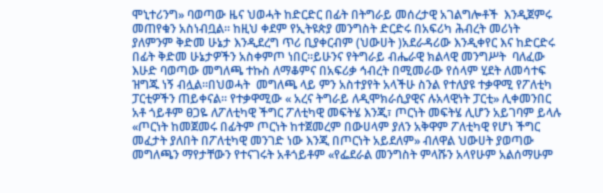ሞኒተሪንግ» ባወጣው ዜና ህወሓት ከድርድር በፊት በትግራይ መሰረታዊ አገልግሎቶች  እንዲጀምሩ መጠየቁን አስነብቧል። ከዚህ ቀደም የኢትዩጵያ መንግስት ድርድሩ በአፍሪካ ሕብረት መሪነት ያለምንም ቅድመ ሁኔታ እንዲደረግ ጥሪ ቢያቀርብም (ህውሀት )አደራዳሪው እንዲቀየር እና ከድርድሩ በፊት ቅድመ ሁኔታዎችን አስቀምጦ ነበር።ይሁንና የትግራይ ብሔራዊ ክልላዊ መንግሥት  ባለፈው እሁድ ባወጣው መግለጫ ተኩስ ለማቆምና በአፍሪቃ ኅብረት በሚመራው የሰላም ሂደት ለመሳተፍ ዝግጁ ነኝ ብሏል።በህወሓት  መግለጫ ላይ ምን አስተያየት አላችሁ ስንል የተለያዩ ተቃዋሚ የፖለቲካ ፓርቲዎችን ጠይቀናል። የተቃዋሚው « አረና ትግራይ ለዲሞክራሲያዊና ሉአላዊነት ፓርቲ» ሊቀመንበር አቶ ጎይቶም ፀጋዬ ለፖለቲካዊ ችግር ፖለቲካዊ መፍትሄ እንጂ፣ ጦርነት መፍትሄ ሊሆን አይገባም ይላሉ «ጦርነት ከመጀመሩ በፊትም ጦርነት ከተጀመረም በውሀላም ያለን አቅዋም ፖለቲካዊ የሆነ ችግር መፈታት ያለበት በፖለቲካዊ መንገድ ነው እንጂ በጦርነት አይደለም» ብለዋል ህውሀት ያወጣው መግለጫን ማየታቸውን የተናገሩት አቶጎይቶም «የፌደራል መንግስት ምላሹን አላየሁም አልሰማሁም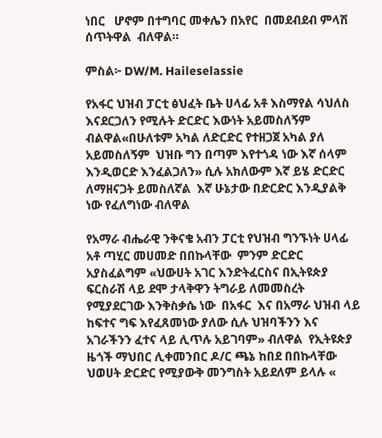ነበር   ሆኖም በተግባር መቀሌን በአየር  በመደብደብ ምላሽ ሰጥትዋል  ብለዋል።

ምስል፦ DW/M. Haileselassie

የአፋር ህዝብ ፓርቲ ፅህፈት ቤት ሀላፊ አቶ እስማየል ሳህለስ እናደርጋለን የሚሉት ድርድር እውነት አይመስለኝም ብልዋል«በሁለቱም አካል ለድርድር የተዘጋጀ አካል ያለ አይመስለኝም  ህዝቡ ግን በጣም እየተጎዳ ነው እኛ ሰላም እንዲወርድ እንፈልጋለን» ሲሉ አክለውም እኛ ይሄ ድርድር ለማዘናጋት ይመስለኛል  እኛ ሁኔታው በድርድር እንዲያልቅ ነው የፈለግነው ብለዋል

የአማራ ብሔራዊ ንቅናቄ አብን ፓርቲ የህዝብ ግንኙነት ሀላፊ  አቶ ጣሂር መሀመድ በበኩላቸው  ምንም ድርድር  አያስፈልግም «ህውሀት አገር እንድትፈርስና በኢትዩጵያ ፍርስራሽ ላይ ደሞ ታላቅዋን ትግራይ ለመመስረት የሚያደርገው እንቅስቃሴ ነው  በአፋር  እና በአማራ ህዝብ ላይ ከፍተና ግፍ እየፈጸመነው ያለው ሲሉ ህዝባችንን እና አገራችንን ፈተና ላይ ሊጥሉ አይገባም» ብለዋል  የኢትዩጵያ ዜጎች ማህበር ሊቀመንበር ዶ/ር ጫኔ ከበደ በበኩላቸው ህወሀት ድርድር የሚያውቅ መንግስት አይደለም ይላሉ «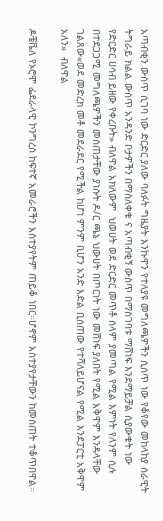አጣብቂን ውስጥ ሲገባ ነው ድርድር ያለው ባለፉት ግዜያት እንኩዋን የተለያዩ መግለጫዎችን ሲሰጥ ነው የቆየው መከላከያ ሰራዊት ትግራይ ክልል ውስጥ አንዳንድ ቦታዎችን በማስለቀቁ ና አጣብቂኝ ውስጥ በማስገባቱ ማሸነፍ እንደማይቻል ሲያውቁት ነው የድርድር ሀሳብ ይዘው የቀረቡት» ብለዋል አክለውም  ህወሀት ወደ ድርድር መጥቶ ሰላም ያመጣል የሚል እምነት የለንም ሲሉ በተደጋጋሚ መግለጫዎችን መስጠታቸው ያነሱት ዶ/ር ጫኔ ህውሀት በጦርነት ነው መሸነፍ ያለበት የሚል አቅዋም እንዳላቸው ገልጸው«ወደ መድረክ መቶ መደራደር የሚችል ከሆነ ምንም ቢሆን አንድ እድል ቢሰጠው የተሻለይሆናል የሚል እንደፓርቲ አቅዋም አለን»  ብለዋል

ዶቼቬለ የኦሮሞ ፌደራላዊ ኮንግረስ ከፍተኛ አመራሮችን አስተያየትም ጠይቆ ነበር።ሆኖም አስተያየታቸውን ከመስጠት ተቆጥበዋል።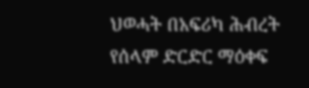ህወሓት በአፍሪካ ሕብረት የሰላም ድርድር ማዕቀፍ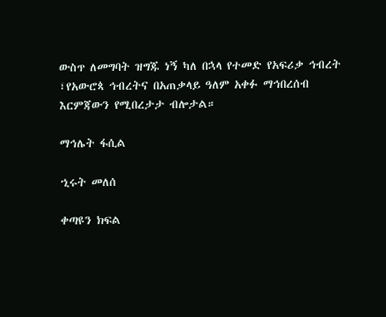ውስጥ ለመግባት ዝግጁ ነኝ ካለ በኋላ የተመድ የአፍሪቃ ኅብረት ፣የአውሮጳ ኅብረትና በአጠቃላይ ዓለም አቀፉ ማኅበረሰብ እርምጃውን የሚበረታታ ብሎታል።

ማኅሌት ፋሲል

ኂሩት መለሰ

ቀጣዩን ክፍል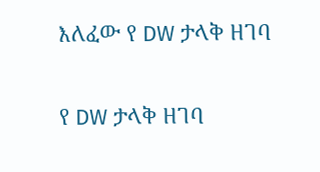እለፈው የ DW ታላቅ ዘገባ

የ DW ታላቅ ዘገባ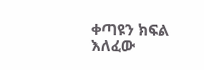ቀጣዩን ክፍል እለፈው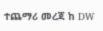ተጨማሪ መረጃ ከ DW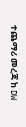ተጨማሪ መረጃ ከ DW